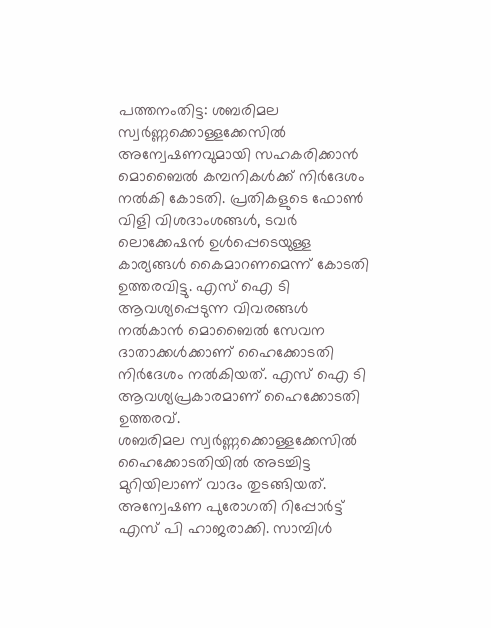പത്തനംതിട്ട: ശബരിമല സ്വർണ്ണക്കൊള്ളക്കേസിൽ അന്വേഷണവുമായി സഹകരിക്കാൻ മൊബൈൽ കമ്പനികൾക്ക് നിർദേശം നൽകി കോടതി. പ്രതികളുടെ ഫോൺ വിളി വിശദാംശങ്ങൾ, ടവർ ലൊക്കേഷൻ ഉൾപ്പെടെയുള്ള കാര്യങ്ങൾ കൈമാറണമെന്ന് കോടതി ഉത്തരവിട്ടു. എസ് ഐ ടി ആവശ്യപ്പെടുന്ന വിവരങ്ങൾ നൽകാൻ മൊബൈൽ സേവന ദാതാക്കൾക്കാണ് ഹൈക്കോടതി നിർദേശം നൽകിയത്. എസ് ഐ ടി ആവശ്യപ്രകാരമാണ് ഹൈക്കോടതി ഉത്തരവ്.
ശബരിമല സ്വർണ്ണക്കൊള്ളക്കേസിൽ ഹൈക്കോടതിയിൽ അടച്ചിട്ട മുറിയിലാണ് വാദം തുടങ്ങിയത്. അന്വേഷണ പുരോഗതി റിപ്പോർട്ട് എസ് പി ഹാജരാക്കി. സാമ്പിൾ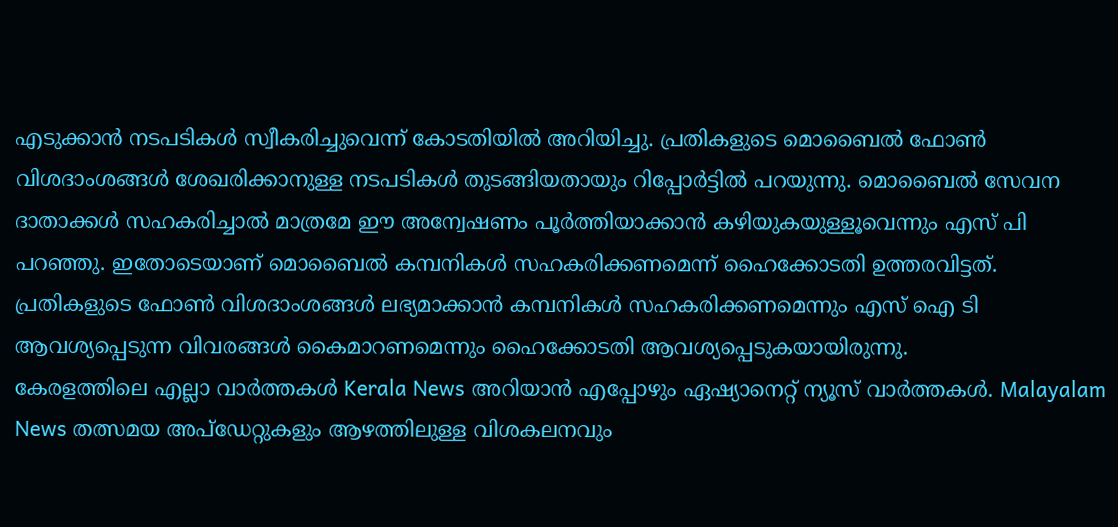എടുക്കാൻ നടപടികൾ സ്വീകരിച്ചുവെന്ന് കോടതിയിൽ അറിയിച്ചു. പ്രതികളുടെ മൊബൈൽ ഫോൺ വിശദാംശങ്ങൾ ശേഖരിക്കാനുള്ള നടപടികൾ തുടങ്ങിയതായും റിപ്പോർട്ടിൽ പറയുന്നു. മൊബൈൽ സേവന ദാതാക്കൾ സഹകരിച്ചാൽ മാത്രമേ ഈ അന്വേഷണം പൂർത്തിയാക്കാൻ കഴിയുകയുള്ളൂവെന്നും എസ് പി പറഞ്ഞു. ഇതോടെയാണ് മൊബൈൽ കമ്പനികൾ സഹകരിക്കണമെന്ന് ഹൈക്കോടതി ഉത്തരവിട്ടത്. പ്രതികളുടെ ഫോൺ വിശദാംശങ്ങൾ ലഭ്യമാക്കാൻ കമ്പനികൾ സഹകരിക്കണമെന്നും എസ് ഐ ടി ആവശ്യപ്പെടുന്ന വിവരങ്ങൾ കൈമാറണമെന്നും ഹൈക്കോടതി ആവശ്യപ്പെടുകയായിരുന്നു.
കേരളത്തിലെ എല്ലാ വാർത്തകൾ Kerala News അറിയാൻ എപ്പോഴും ഏഷ്യാനെറ്റ് ന്യൂസ് വാർത്തകൾ. Malayalam News തത്സമയ അപ്ഡേറ്റുകളും ആഴത്തിലുള്ള വിശകലനവും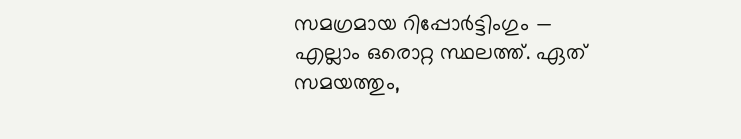സമഗ്രമായ റിപ്പോർട്ടിംഗും — എല്ലാം ഒരൊറ്റ സ്ഥലത്ത്. ഏത് സമയത്തും,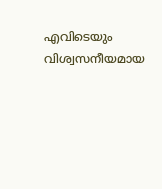എവിടെയും വിശ്വസനീയമായ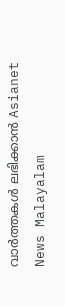വാർത്തകൾ ലഭിക്കാൻ Asianet News Malayalam